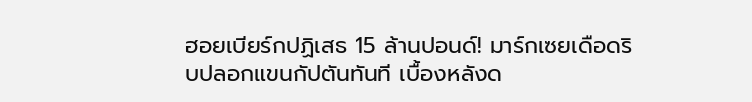ฮอยเบียร์กปฏิเสธ 15 ล้านปอนด์! มาร์กเซยเดือดริบปลอกแขนกัปตันทันที เบื้องหลังด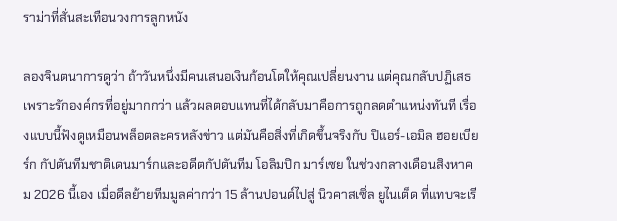ราม่าที่สั่นสะเทือนวงการลูกหนัง

ลองจินตนาการดูว่า ถ้าวันหนึ่งมีคนเสนอเงินก้อนโตให้คุณเปลี่ยนงาน แต่คุณกลับปฏิเสธเพราะรักองค์กรที่อยู่มากกว่า แล้วผลตอบแทนที่ได้กลับมาคือการถูกลดตำแหน่งทันที เรื่องแบบนี้ฟังดูเหมือนพล็อตละครหลังข่าว แต่มันคือสิ่งที่เกิดขึ้นจริงกับ ปิแอร์-เอมิล ฮอยเบียร์ก กัปตันทีมชาติเดนมาร์กและอดีตกัปตันทีม โอลิมปิก มาร์เซย ในช่วงกลางเดือนสิงหาคม 2026 นี้เอง เมื่อดีลย้ายทีมมูลค่ากว่า 15 ล้านปอนด์ไปสู่ นิวคาสเซิ่ล ยูไนเต็ด ที่แทบจะเรี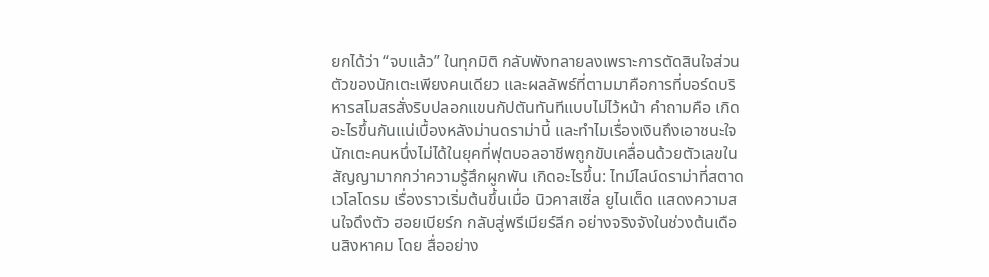ยกได้ว่า “จบแล้ว” ในทุกมิติ กลับพังทลายลงเพราะการตัดสินใจส่วนตัวของนักเตะเพียงคนเดียว และผลลัพธ์ที่ตามมาคือการที่บอร์ดบริหารสโมสรสั่งริบปลอกแขนกัปตันทันทีแบบไม่ไว้หน้า คำถามคือ เกิดอะไรขึ้นกันแน่เบื้องหลังม่านดราม่านี้ และทำไมเรื่องเงินถึงเอาชนะใจนักเตะคนหนึ่งไม่ได้ในยุคที่ฟุตบอลอาชีพถูกขับเคลื่อนด้วยตัวเลขในสัญญามากกว่าความรู้สึกผูกพัน เกิดอะไรขึ้น: ไทม์ไลน์ดราม่าที่สตาดเวโลโดรม เรื่องราวเริ่มต้นขึ้นเมื่อ นิวคาสเซิ่ล ยูไนเต็ด แสดงความสนใจดึงตัว ฮอยเบียร์ก กลับสู่พรีเมียร์ลีก อย่างจริงจังในช่วงต้นเดือนสิงหาคม โดย สื่ออย่าง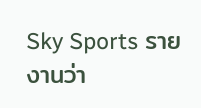Sky Sports รายงานว่า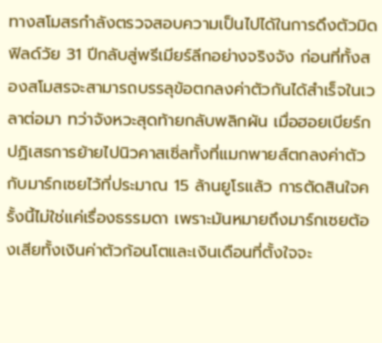ทางสโมสรกำลังตรวจสอบความเป็นไปได้ในการดึงตัวมิดฟิลด์วัย 31 ปีกลับสู่พรีเมียร์ลีกอย่างจริงจัง ก่อนที่ทั้งสองสโมสรจะสามารถบรรลุข้อตกลงค่าตัวกันได้สำเร็จในเวลาต่อมา ทว่าจังหวะสุดท้ายกลับพลิกผัน เมื่อฮอยเบียร์กปฏิเสธการย้ายไปนิวคาสเซิ่ลทั้งที่แมกพายส์ตกลงค่าตัวกับมาร์กเซยไว้ที่ประมาณ 15 ล้านยูโรแล้ว การตัดสินใจครั้งนี้ไม่ใช่แค่เรื่องธรรมดา เพราะมันหมายถึงมาร์กเซยต้องเสียทั้งเงินค่าตัวก้อนโตและเงินเดือนที่ตั้งใจจะ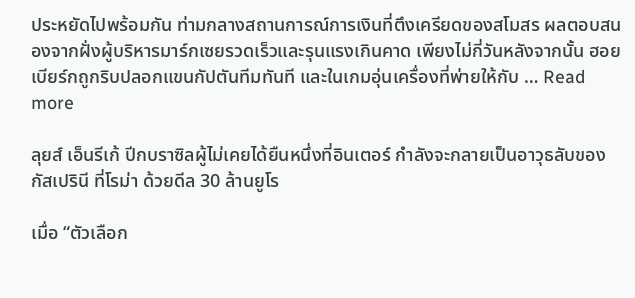ประหยัดไปพร้อมกัน ท่ามกลางสถานการณ์การเงินที่ตึงเครียดของสโมสร ผลตอบสนองจากฝั่งผู้บริหารมาร์กเซยรวดเร็วและรุนแรงเกินคาด เพียงไม่กี่วันหลังจากนั้น ฮอยเบียร์กถูกริบปลอกแขนกัปตันทีมทันที และในเกมอุ่นเครื่องที่พ่ายให้กับ … Read more

ลุยส์ เอ็นรีเก้ ปีกบราซิลผู้ไม่เคยได้ยืนหนึ่งที่อินเตอร์ กำลังจะกลายเป็นอาวุธลับของ กัสเปรินี ที่โรม่า ด้วยดีล 30 ล้านยูโร

เมื่อ “ตัวเลือก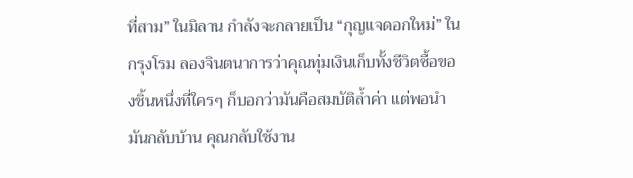ที่สาม” ในมิลาน กำลังจะกลายเป็น “กุญแจดอกใหม่” ในกรุงโรม ลองจินตนาการว่าคุณทุ่มเงินเก็บทั้งชีวิตซื้อของชิ้นหนึ่งที่ใครๆ ก็บอกว่ามันคือสมบัติล้ำค่า แต่พอนำมันกลับบ้าน คุณกลับใช้งาน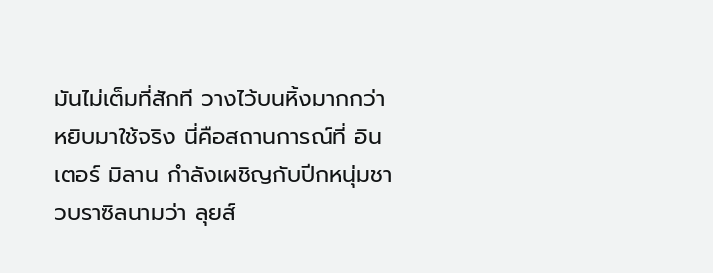มันไม่เต็มที่สักที วางไว้บนหิ้งมากกว่าหยิบมาใช้จริง นี่คือสถานการณ์ที่ อินเตอร์ มิลาน กำลังเผชิญกับปีกหนุ่มชาวบราซิลนามว่า ลุยส์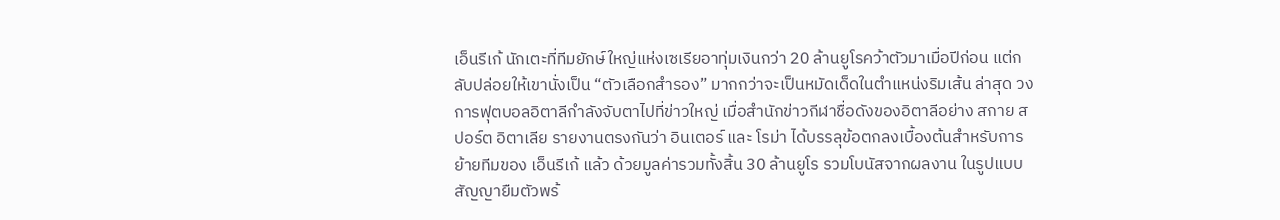เอ็นรีเก้ นักเตะที่ทีมยักษ์ใหญ่แห่งเซเรียอาทุ่มเงินกว่า 20 ล้านยูโรคว้าตัวมาเมื่อปีก่อน แต่กลับปล่อยให้เขานั่งเป็น “ตัวเลือกสำรอง” มากกว่าจะเป็นหมัดเด็ดในตำแหน่งริมเส้น ล่าสุด วงการฟุตบอลอิตาลีกำลังจับตาไปที่ข่าวใหญ่ เมื่อสำนักข่าวกีฬาชื่อดังของอิตาลีอย่าง สกาย สปอร์ต อิตาเลีย รายงานตรงกันว่า อินเตอร์ และ โรม่า ได้บรรลุข้อตกลงเบื้องต้นสำหรับการย้ายทีมของ เอ็นรีเก้ แล้ว ด้วยมูลค่ารวมทั้งสิ้น 30 ล้านยูโร รวมโบนัสจากผลงาน ในรูปแบบสัญญายืมตัวพร้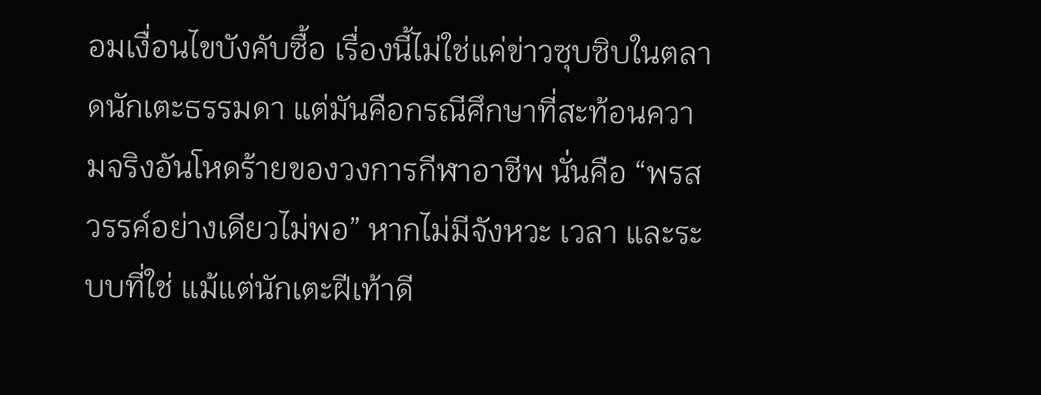อมเงื่อนไขบังคับซื้อ เรื่องนี้ไม่ใช่แค่ข่าวซุบซิบในตลาดนักเตะธรรมดา แต่มันคือกรณีศึกษาที่สะท้อนความจริงอันโหดร้ายของวงการกีฬาอาชีพ นั่นคือ “พรสวรรค์อย่างเดียวไม่พอ” หากไม่มีจังหวะ เวลา และระบบที่ใช่ แม้แต่นักเตะฝีเท้าดี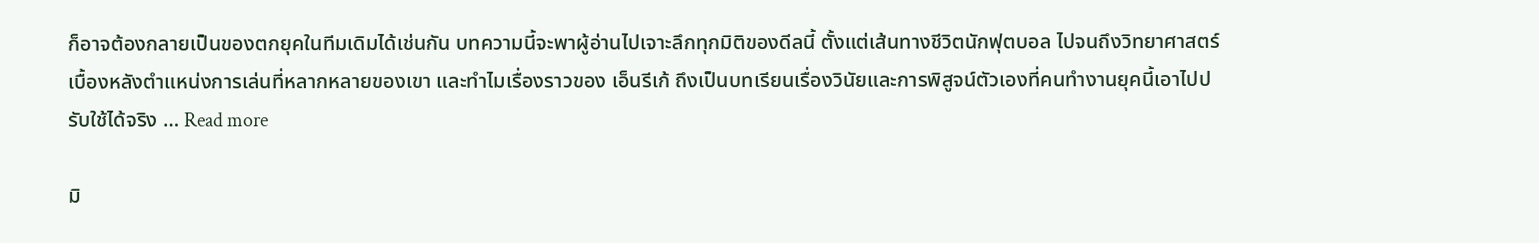ก็อาจต้องกลายเป็นของตกยุคในทีมเดิมได้เช่นกัน บทความนี้จะพาผู้อ่านไปเจาะลึกทุกมิติของดีลนี้ ตั้งแต่เส้นทางชีวิตนักฟุตบอล ไปจนถึงวิทยาศาสตร์เบื้องหลังตำแหน่งการเล่นที่หลากหลายของเขา และทำไมเรื่องราวของ เอ็นรีเก้ ถึงเป็นบทเรียนเรื่องวินัยและการพิสูจน์ตัวเองที่คนทำงานยุคนี้เอาไปปรับใช้ได้จริง … Read more

มิ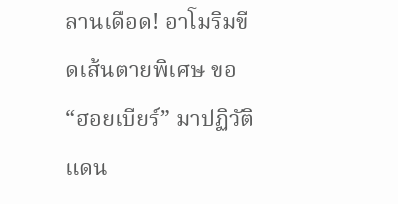ลานเดือด! อาโมริมขีดเส้นตายพิเศษ ขอ “ฮอยเบียร์” มาปฏิวัติแดน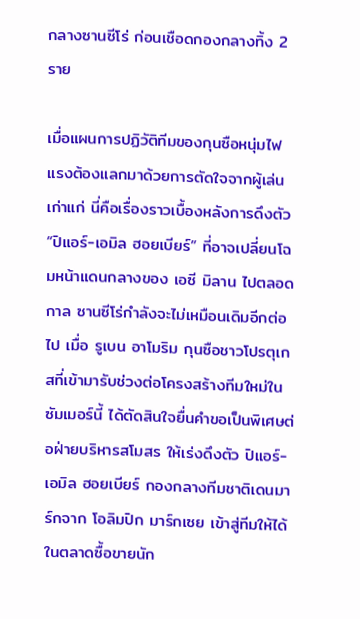กลางซานซีโร่ ก่อนเชือดกองกลางทิ้ง 2 ราย

เมื่อแผนการปฏิวัติทีมของกุนซือหนุ่มไฟแรงต้องแลกมาด้วยการตัดใจจากผู้เล่นเก่าแก่ นี่คือเรื่องราวเบื้องหลังการดึงตัว “ปิแอร์-เอมิล ฮอยเบียร์” ที่อาจเปลี่ยนโฉมหน้าแดนกลางของ เอซี มิลาน ไปตลอดกาล ซานซีโร่กำลังจะไม่เหมือนเดิมอีกต่อไป เมื่อ รูเบน อาโมริม กุนซือชาวโปรตุเกสที่เข้ามารับช่วงต่อโครงสร้างทีมใหม่ในซัมเมอร์นี้ ได้ตัดสินใจยื่นคำขอเป็นพิเศษต่อฝ่ายบริหารสโมสร ให้เร่งดึงตัว ปิแอร์-เอมิล ฮอยเบียร์ กองกลางทีมชาติเดนมาร์กจาก โอลิมปิก มาร์กเซย เข้าสู่ทีมให้ได้ในตลาดซื้อขายนัก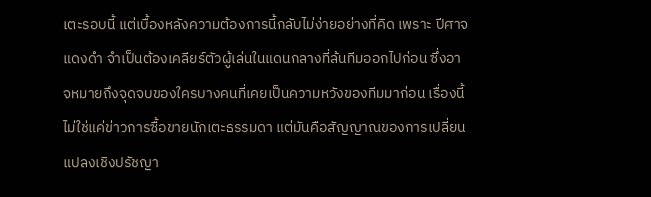เตะรอบนี้ แต่เบื้องหลังความต้องการนี้กลับไม่ง่ายอย่างที่คิด เพราะ ปีศาจแดงดำ จำเป็นต้องเคลียร์ตัวผู้เล่นในแดนกลางที่ล้นทีมออกไปก่อน ซึ่งอาจหมายถึงจุดจบของใครบางคนที่เคยเป็นความหวังของทีมมาก่อน เรื่องนี้ไม่ใช่แค่ข่าวการซื้อขายนักเตะธรรมดา แต่มันคือสัญญาณของการเปลี่ยนแปลงเชิงปรัชญา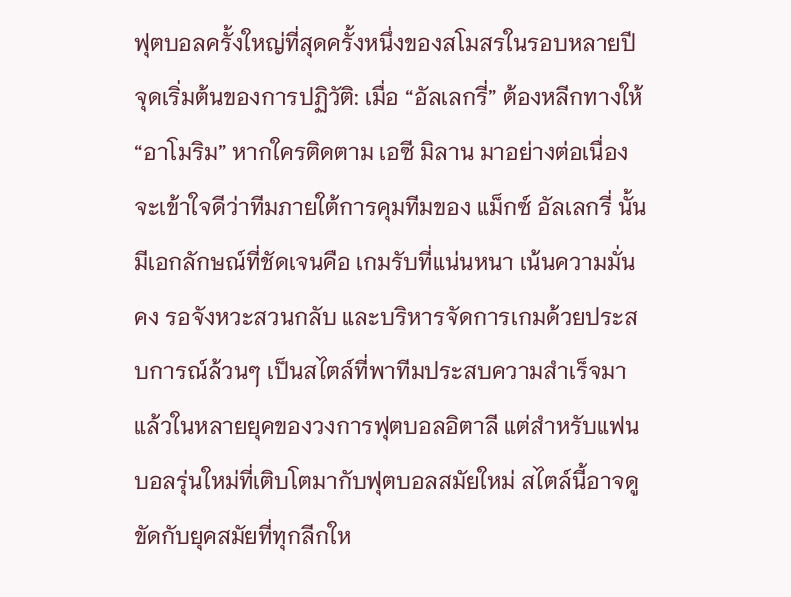ฟุตบอลครั้งใหญ่ที่สุดครั้งหนึ่งของสโมสรในรอบหลายปี จุดเริ่มต้นของการปฏิวัติ: เมื่อ “อัลเลกรี่” ต้องหลีกทางให้ “อาโมริม” หากใครติดตาม เอซี มิลาน มาอย่างต่อเนื่อง จะเข้าใจดีว่าทีมภายใต้การคุมทีมของ แม็กซ์ อัลเลกรี่ นั้นมีเอกลักษณ์ที่ชัดเจนคือ เกมรับที่แน่นหนา เน้นความมั่นคง รอจังหวะสวนกลับ และบริหารจัดการเกมด้วยประสบการณ์ล้วนๆ เป็นสไตล์ที่พาทีมประสบความสำเร็จมาแล้วในหลายยุคของวงการฟุตบอลอิตาลี แต่สำหรับแฟนบอลรุ่นใหม่ที่เติบโตมากับฟุตบอลสมัยใหม่ สไตล์นี้อาจดูขัดกับยุคสมัยที่ทุกลีกให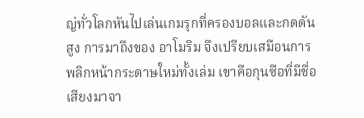ญ่ทั่วโลกหันไปเล่นเกมรุกที่ครองบอลและกดดันสูง การมาถึงของ อาโมริม จึงเปรียบเสมือนการพลิกหน้ากระดาษใหม่ทั้งเล่ม เขาคือกุนซือที่มีชื่อเสียงมาจา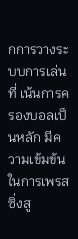กการวางระบบการเล่นที่ เน้นการครองบอลเป็นหลัก มีความเข้มข้นในการเพรสซิ่งสู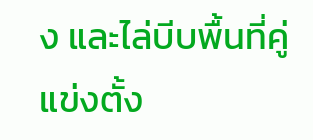ง และไล่บีบพื้นที่คู่แข่งตั้ง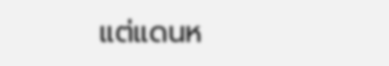แต่แดนห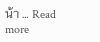น้า … Read more